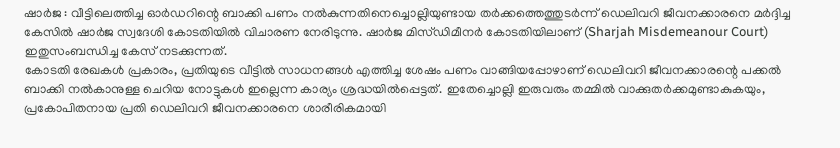ഷാർജ : വീട്ടിലെത്തിച്ച ഓർഡറിന്റെ ബാക്കി പണം നൽകുന്നതിനെച്ചൊല്ലിയുണ്ടായ തർക്കത്തെത്തുടർന്ന് ഡെലിവറി ജീവനക്കാരനെ മർദ്ദിച്ച കേസിൽ ഷാർജ സ്വദേശി കോടതിയിൽ വിചാരണ നേരിടുന്നു. ഷാർജ മിസ്ഡിമീനർ കോടതിയിലാണ് (Sharjah Misdemeanour Court) ഇതുസംബന്ധിച്ച കേസ് നടക്കുന്നത്.
കോടതി രേഖകൾ പ്രകാരം, പ്രതിയുടെ വീട്ടിൽ സാധനങ്ങൾ എത്തിച്ച ശേഷം പണം വാങ്ങിയപ്പോഴാണ് ഡെലിവറി ജീവനക്കാരന്റെ പക്കൽ ബാക്കി നൽകാനുള്ള ചെറിയ നോട്ടുകൾ ഇല്ലെന്ന കാര്യം ശ്രദ്ധയിൽപ്പെട്ടത്. ഇതേച്ചൊല്ലി ഇരുവരും തമ്മിൽ വാക്കുതർക്കമുണ്ടാകുകയും, പ്രകോപിതനായ പ്രതി ഡെലിവറി ജീവനക്കാരനെ ശാരീരികമായി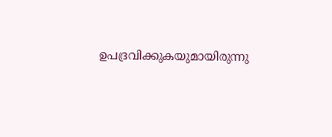ഉപദ്രവിക്കുകയുമായിരുന്നു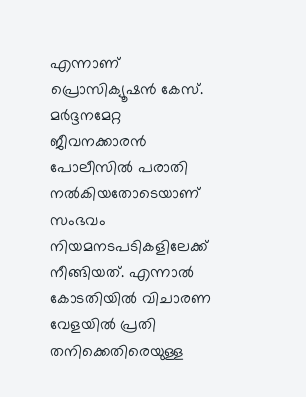എന്നാണ് പ്രൊസിക്യൂഷൻ കേസ്. മർദ്ദനമേറ്റ ജീവനക്കാരൻ പോലീസിൽ പരാതി നൽകിയതോടെയാണ് സംഭവം നിയമനടപടികളിലേക്ക് നീങ്ങിയത്. എന്നാൽ കോടതിയിൽ വിചാരണ വേളയിൽ പ്രതി തനിക്കെതിരെയുള്ള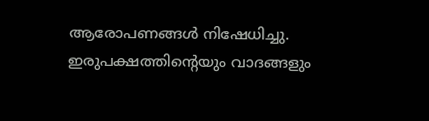ആരോപണങ്ങൾ നിഷേധിച്ചു. ഇരുപക്ഷത്തിന്റെയും വാദങ്ങളും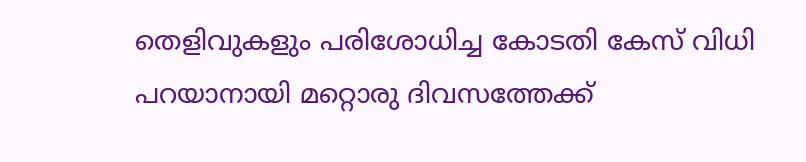തെളിവുകളും പരിശോധിച്ച കോടതി കേസ് വിധി പറയാനായി മറ്റൊരു ദിവസത്തേക്ക്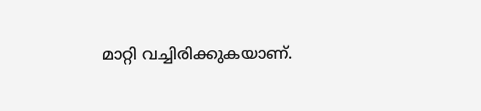മാറ്റി വച്ചിരിക്കുകയാണ്.